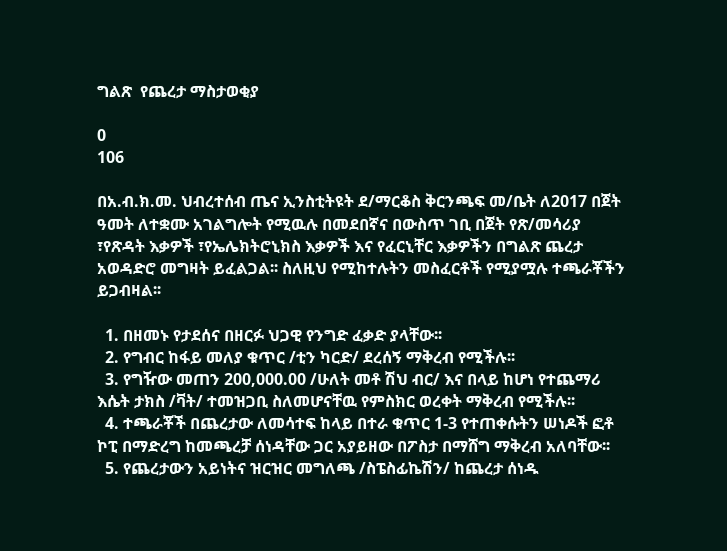ግልጽ  የጨረታ ማስታወቂያ

0
106

በአ.ብ.ክ.መ. ህብረተሰብ ጤና ኢንስቲትዩት ደ/ማርቆስ ቅርንጫፍ መ/ቤት ለ2017 በጀት ዓመት ለተቋሙ አገልግሎት የሚዉሉ በመደበኛና በውስጥ ገቢ በጀት የጽ/መሳሪያ ፣የጽዳት እቃዎች ፣የኤሌክትሮኒክስ እቃዎች እና የፈርኒቸር እቃዎችን በግልጽ ጨረታ አወዳድሮ መግዛት ይፈልጋል፡፡ ስለዚህ የሚከተሉትን መስፈርቶች የሚያሟሉ ተጫራቾችን ይጋብዛል፡፡

  1. በዘመኑ የታደሰና በዘርፉ ህጋዊ የንግድ ፈቃድ ያላቸው፡፡
  2. የግብር ከፋይ መለያ ቁጥር /ቲን ካርድ/ ደረሰኝ ማቅረብ የሚችሉ፡፡
  3. የግዥው መጠን 200,000.00 /ሁለት መቶ ሽህ ብር/ እና በላይ ከሆነ የተጨማሪ እሴት ታክስ /ቫት/ ተመዝጋቢ ስለመሆናቸዉ የምስክር ወረቀት ማቅረብ የሚችሉ፡፡
  4. ተጫራቾች በጨረታው ለመሳተፍ ከላይ በተራ ቁጥር 1-3 የተጠቀሱትን ሠነዶች ፎቶ ኮፒ በማድረግ ከመጫረቻ ሰነዳቸው ጋር አያይዘው በፖስታ በማሸግ ማቅረብ አለባቸው፡፡
  5. የጨረታውን አይነትና ዝርዝር መግለጫ /ስፔስፊኬሽን/ ከጨረታ ሰነዱ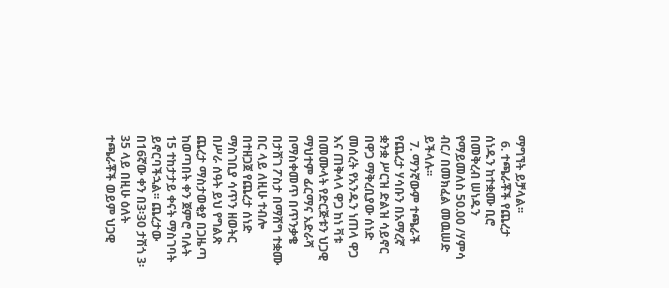ማግኘት ይቻላል፡፡
  6. ተጫራቾች የጨረታ ሰነዱን ከተቋሙ ቢሮ በመቅረብ ሠነዱን የማይመለስ 50.00 /ሃምሳ ብር/ በመክፈል መዉሠድ ይችላሉ፡፡
  7. ማንኛውም ተጫራች የጨረታ ሃሳቡን በአማረኛ ቋንቋ ሥርዝ ድልዝ ሳይኖር በዋጋ ማቅረቢያው ሰነድ መሰረት የአንዱን ነጠላ ዋጋ እና ጠቅላላ ዋጋ ከነ ቫቱ በመሙላት የድርጅቱን ህጋዊ ማህተም ፊርማና አድራሻ በማስቀመጥ በጥንቃቄ በታሸገ ፖስታ በማሸግ ተቋሙ በር ላይ ለዚሁ ተብሎ በተዘጋጀ የጨረታ ሰነድ ማስገቢያ ሳጥን ዘወትር በሥራ ሰዓት ይህ የግልጽ ጨረታ ማስታወቂያ በጋዜጣ ከወጣበት ቀን ጀምሮ ባሉት 15 ተከታታይ ቀናት ማስገባት ይኖርባችኋል፡፡ ጨረታው በ16ኛው ቀን በ3፡30 ታሽጎ 3፡35 ላይ በዚሁ ዕለት ተጫራቾች ወይም ህጋዊ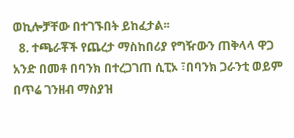ወኪሎቻቸው በተገኙበት ይከፈታል፡፡
  8. ተጫራቾች የጨረታ ማስከበሪያ የግዥውን ጠቅላላ ዋጋ አንድ በመቶ በባንክ በተረጋገጠ ሲፒኦ ፣በባንክ ጋራንቲ ወይም በጥሬ ገንዘብ ማስያዝ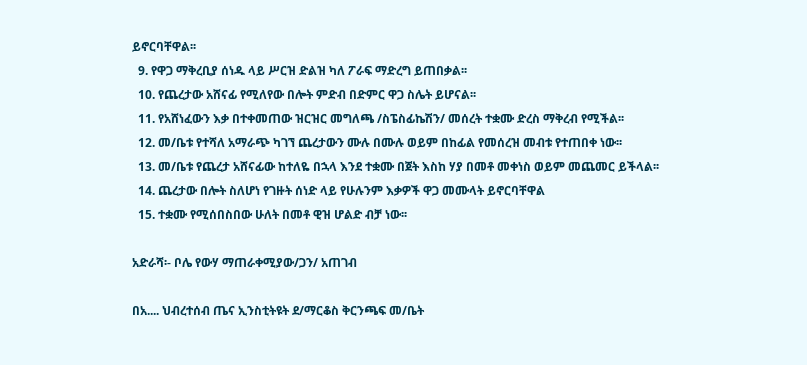ይኖርባቸዋል፡፡
  9. የዋጋ ማቅረቢያ ሰነዱ ላይ ሥርዝ ድልዝ ካለ ፖራፍ ማድረግ ይጠበቃል፡፡
  10. የጨረታው አሸናፊ የሚለየው በሎት ምድብ በድምር ዋጋ ስሌት ይሆናል፡፡
  11. የአሸነፈውን እቃ በተቀመጠው ዝርዝር መግለጫ /ስፔስፊኬሽን/ መሰረት ተቋሙ ድረስ ማቅረብ የሚችል፡፡
  12. መ/ቤቱ የተሻለ አማራጭ ካገኘ ጨረታውን ሙሉ በሙሉ ወይም በከፊል የመሰረዝ መብቱ የተጠበቀ ነው፡፡
  13. መ/ቤቱ የጨረታ አሸናፊው ከተለዬ በኋላ እንደ ተቋሙ በጀት እስከ ሃያ በመቶ መቀነስ ወይም መጨመር ይችላል፡፡
  14. ጨረታው በሎት ስለሆነ የገዙት ሰነድ ላይ የሁሉንም እቃዎች ዋጋ መሙላት ይኖርባቸዋል
  15. ተቋሙ የሚሰበስበው ሁለት በመቶ ዊዝ ሆልድ ብቻ ነው፡፡

አድራሻ፡- ቦሌ የውሃ ማጠራቀሚያው/ጋን/ አጠገብ

በአ.... ህብረተሰብ ጤና ኢንስቲትዩት ደ/ማርቆስ ቅርንጫፍ መ/ቤት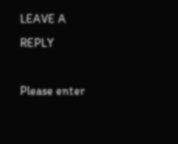LEAVE A REPLY

Please enter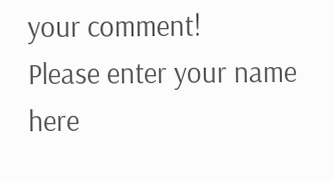your comment!
Please enter your name here